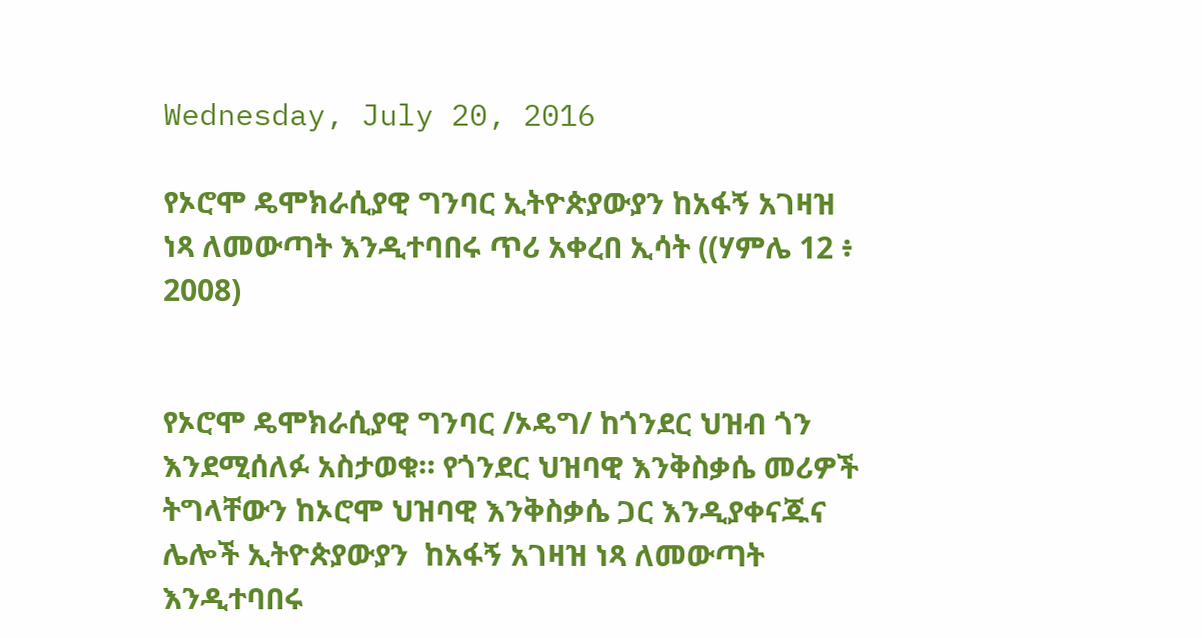Wednesday, July 20, 2016

የኦሮሞ ዴሞክራሲያዊ ግንባር ኢትዮጵያውያን ከአፋኝ አገዛዝ ነጻ ለመውጣት እንዲተባበሩ ጥሪ አቀረበ ኢሳት ((ሃምሌ 12 ፥ 2008)


የኦሮሞ ዴሞክራሲያዊ ግንባር /ኦዴግ/ ከጎንደር ህዝብ ጎን እንደሚሰለፉ አስታወቁ። የጎንደር ህዝባዊ እንቅስቃሴ መሪዎች ትግላቸውን ከኦሮሞ ህዝባዊ እንቅስቃሴ ጋር እንዲያቀናጁና ሌሎች ኢትዮጵያውያን  ከአፋኝ አገዛዝ ነጻ ለመውጣት እንዲተባበሩ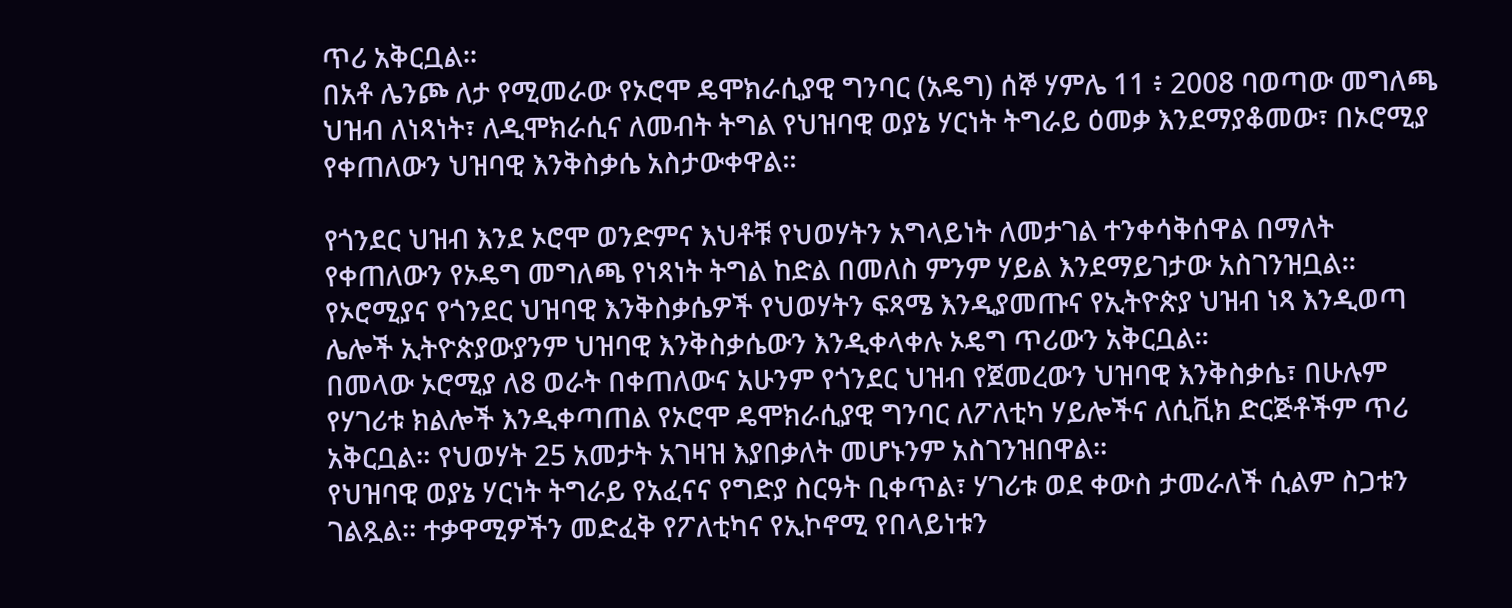ጥሪ አቅርቧል።
በአቶ ሌንጮ ለታ የሚመራው የኦሮሞ ዴሞክራሲያዊ ግንባር (አዴግ) ሰኞ ሃምሌ 11 ፥ 2008 ባወጣው መግለጫ ህዝብ ለነጻነት፣ ለዲሞክራሲና ለመብት ትግል የህዝባዊ ወያኔ ሃርነት ትግራይ ዕመቃ እንደማያቆመው፣ በኦሮሚያ የቀጠለውን ህዝባዊ እንቅስቃሴ አስታውቀዋል።

የጎንደር ህዝብ እንደ ኦሮሞ ወንድምና እህቶቹ የህወሃትን አግላይነት ለመታገል ተንቀሳቅሰዋል በማለት የቀጠለውን የኦዴግ መግለጫ የነጻነት ትግል ከድል በመለስ ምንም ሃይል እንደማይገታው አስገንዝቧል። የኦሮሚያና የጎንደር ህዝባዊ እንቅስቃሴዎች የህወሃትን ፍጻሜ እንዲያመጡና የኢትዮጵያ ህዝብ ነጻ እንዲወጣ ሌሎች ኢትዮጵያውያንም ህዝባዊ እንቅስቃሴውን እንዲቀላቀሉ ኦዴግ ጥሪውን አቅርቧል።
በመላው ኦሮሚያ ለ8 ወራት በቀጠለውና አሁንም የጎንደር ህዝብ የጀመረውን ህዝባዊ እንቅስቃሴ፣ በሁሉም የሃገሪቱ ክልሎች እንዲቀጣጠል የኦሮሞ ዴሞክራሲያዊ ግንባር ለፖለቲካ ሃይሎችና ለሲቪክ ድርጅቶችም ጥሪ አቅርቧል። የህወሃት 25 አመታት አገዛዝ እያበቃለት መሆኑንም አስገንዝበዋል።
የህዝባዊ ወያኔ ሃርነት ትግራይ የአፈናና የግድያ ስርዓት ቢቀጥል፣ ሃገሪቱ ወደ ቀውስ ታመራለች ሲልም ስጋቱን ገልጿል። ተቃዋሚዎችን መድፈቅ የፖለቲካና የኢኮኖሚ የበላይነቱን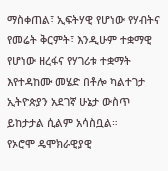ማስቀጠል፣ ኢፍትሃዊ የሆነው የሃብትና የመሬት ቅርምት፣ እንዲሁም ተቋማዊ የሆነው ዘረፋና የሃገሪቱ ተቋማት እየተዳከሙ መሄድ በቶሎ ካልተገታ ኢትዮጵያን አደገኛ ሁኔታ ውስጥ ይከታታል ሲልም አሳስቧል።
የኦሮሞ ዴሞክራዊያዊ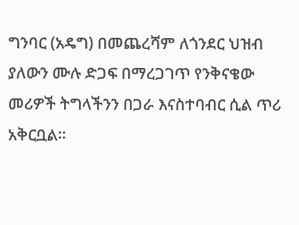ግንባር (አዴግ) በመጨረሻም ለጎንደር ህዝብ ያለውን ሙሉ ድጋፍ በማረጋገጥ የንቅናቄው መሪዎች ትግላችንን በጋራ እናስተባብር ሲል ጥሪ አቅርቧል።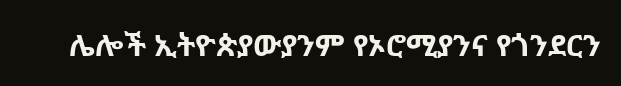ሌሎች ኢትዮጵያውያንም የኦሮሚያንና የጎንደርን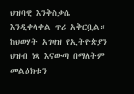ህዝባዊ እንቅስቃሴ እንዲቀላቀል ጥሪ አቅርቧል። ከህወሃት አገዛዝ የኢትዮጵያን ህዝብ ነጻ እናውጣ በማለትም መልዕክቱን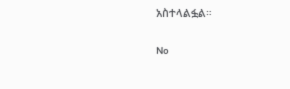አስተላልፏል።

No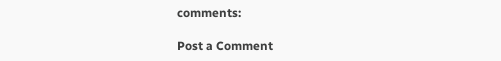comments:

Post a Comment